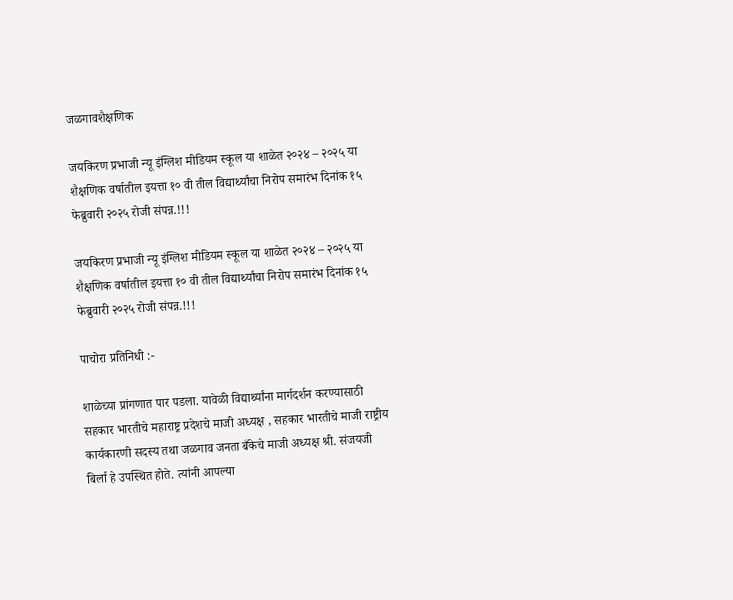जळगावशैक्षणिक

जयकिरण प्रभाजी न्यू इंग्लिश मीडियम स्कूल या शाळेत २०२४ – २०२५ या शैक्षणिक वर्षातील इयत्ता १० वी तील विद्यार्थ्यांचा निरोप समारंभ दिनांक १५ फेब्रुवारी २०२५ रोजी संपन्न.!!!

जयकिरण प्रभाजी न्यू इंग्लिश मीडियम स्कूल या शाळेत २०२४ – २०२५ या शैक्षणिक वर्षातील इयत्ता १० वी तील विद्यार्थ्यांचा निरोप समारंभ दिनांक १५ फेब्रुवारी २०२५ रोजी संपन्न.!!!

पाचोरा प्रतिनिधी :-

शाळेच्या प्रांगणात पार पडला. यावेळी विद्यार्थ्यांना मार्गदर्शन करण्यासाठी सहकार भारतीचे महाराष्ट्र प्रदेशचे माजी अध्यक्ष , सहकार भारतीचे माजी राष्ट्रीय कार्यकारणी सदस्य तथा जळगाव जनता बँकेचे माजी अध्यक्ष श्री. संजयजी बिर्ला हे उपस्थित होते. त्यांनी आपल्या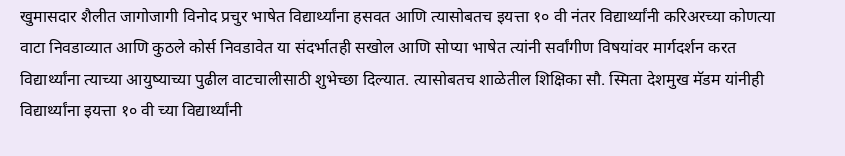खुमासदार शैलीत जागोजागी विनोद प्रचुर भाषेत विद्यार्थ्यांना हसवत आणि त्यासोबतच इयत्ता १० वी नंतर विद्यार्थ्यांनी करिअरच्या कोणत्या वाटा निवडाव्यात आणि कुठले कोर्स निवडावेत या संदर्भातही सखोल आणि सोप्या भाषेत त्यांनी सर्वांगीण विषयांवर मार्गदर्शन करत विद्यार्थ्यांना त्याच्या आयुष्याच्या पुढील वाटचालीसाठी शुभेच्छा दिल्यात. त्यासोबतच शाळेतील शिक्षिका सौ. स्मिता देशमुख मॅडम यांनीही विद्यार्थ्यांना इयत्ता १० वी च्या विद्यार्थ्यांनी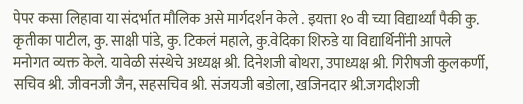पेपर कसा लिहावा या संदर्भात मौलिक असे मार्गदर्शन केले . इयत्ता १० वी च्या विद्यार्थ्यां पैकी कु. कृतीका पाटील, कु. साक्षी पांडे, कु. टिकलं महाले, कु.वेदिका शिरुडे या विद्यार्थिनींनी आपले मनोगत व्यक्त केले. यावेळी संस्थेचे अध्यक्ष श्री. दिनेशजी बोथरा, उपाध्यक्ष श्री. गिरीषजी कुलकर्णी, सचिव श्री. जीवनजी जैन, सहसचिव श्री. संजयजी बडोला, खजिनदार श्री.जगदीशजी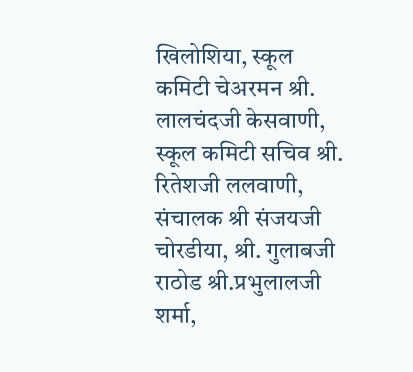खिलोशिया, स्कूल कमिटी चेअरमन श्री. लालचंदजी केसवाणी, स्कूल कमिटी सचिव श्री. रितेशजी ललवाणी, संचालक श्री संजयजी चोरडीया, श्री. गुलाबजी राठोड श्री.प्रभुलालजी शर्मा,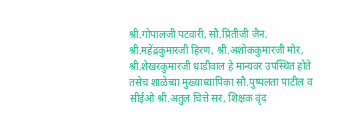श्री.गोपालजी पटवारी, सौ.प्रितीजी जैन. श्री.महेंद्रकुमारजी हिरण, श्री.अशोककुमारजी मोर, श्री.शेखरकुमारजी धाडीवाल हे मान्यवर उपस्थित होते तसेच शाळेच्या मुख्याध्यापिका सौ.पुष्पलता पाटील व सीईओ श्री.अतुल चित्ते सर, शिक्षक वृंद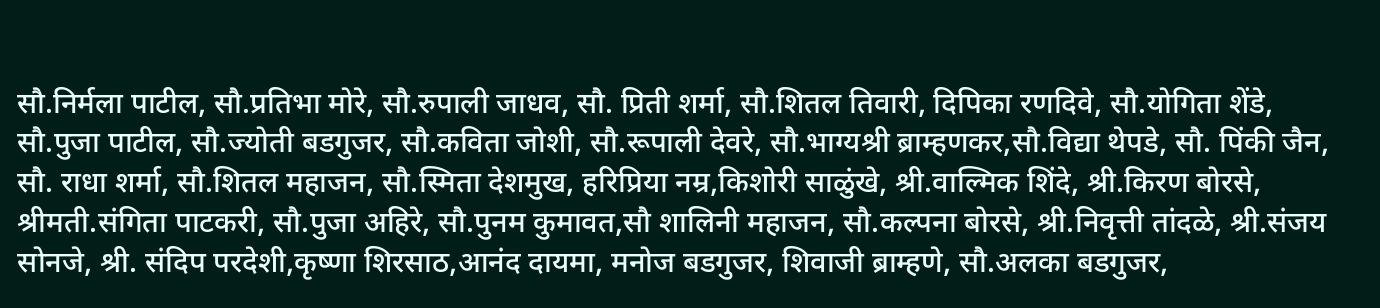सौ.निर्मला पाटील, सौ.प्रतिभा मोरे, सौ.रुपाली जाधव, सौ. प्रिती शर्मा, सौ.शितल तिवारी, दिपिका रणदिवे, सौ.योगिता शेंडे, सौ.पुजा पाटील, सौ.ज्योती बडगुजर, सौ.कविता जोशी, सौ.रूपाली देवरे, सौ.भाग्यश्री ब्राम्हणकर,सौ.विद्या थेपडे, सौ. पिंकी जैन, सौ. राधा शर्मा, सौ.शितल महाजन, सौ.स्मिता देशमुख, हरिप्रिया नम्र,किशोरी साळुंखे, श्री.वाल्मिक शिंदे, श्री.किरण बोरसे, श्रीमती.संगिता पाटकरी, सौ.पुजा अहिरे, सौ.पुनम कुमावत,सौ शालिनी महाजन, सौ.कल्पना बोरसे, श्री.निवृत्ती तांदळे, श्री.संजय सोनजे, श्री. संदिप परदेशी,कृष्णा शिरसाठ,आनंद दायमा, मनोज बडगुजर, शिवाजी ब्राम्हणे, सौ.अलका बडगुजर,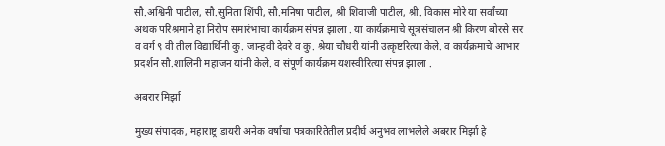सौ.अश्विनी पाटील, सौ.सुनिता शिंपी, सौ.मनिषा पाटील, श्री शिवाजी पाटील, श्री. विकास मोरे या सर्वांच्या अथक परिश्रमाने हा निरोप समारंभाचा कार्यक्रम संपन्न झाला . या कार्यक्रमाचे सूत्रसंचालन श्री किरण बोरसे सर व वर्ग ९ वी तील विद्यार्थिनी कु. जान्हवी देवरे व कु. श्रेया चौधरी यांनी उत्कृष्टरित्या केले. व कार्यक्रमाचे आभार प्रदर्शन सौ.शालिनी महाजन यांनी केले. व संपूर्ण कार्यक्रम यशस्वीरित्या संपन्न झाला .

अबरार मिर्झा

मुख्य संपादक, महाराष्ट्र डायरी अनेक वर्षांचा पत्रकारितेतील प्रदीर्घ अनुभव लाभलेले अबरार मिर्झा हे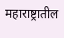महाराष्ट्रातील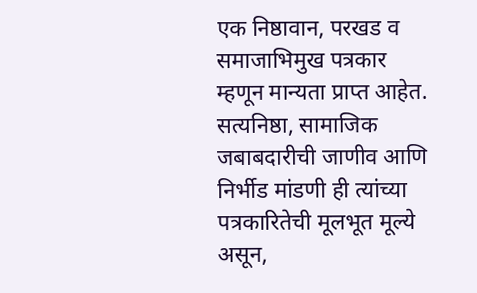एक निष्ठावान, परखड व समाजाभिमुख पत्रकार म्हणून मान्यता प्राप्त आहेत. सत्यनिष्ठा, सामाजिक जबाबदारीची जाणीव आणि निर्भीड मांडणी ही त्यांच्या पत्रकारितेची मूलभूत मूल्ये असून,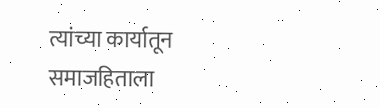त्यांच्या कार्यातून समाजहिताला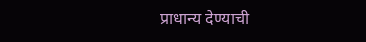प्राधान्य देण्याची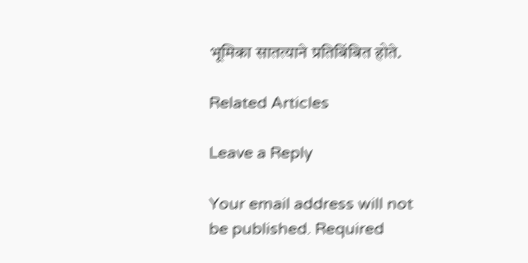भूमिका सातत्याने प्रतिबिंबित होते.

Related Articles

Leave a Reply

Your email address will not be published. Required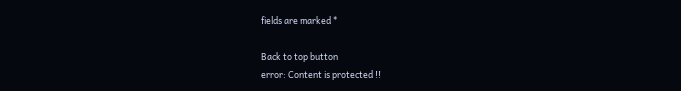fields are marked *

Back to top button
error: Content is protected !!